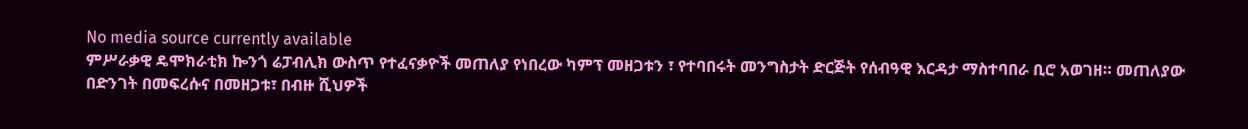No media source currently available
ምሥራቃዊ ዴሞክራቲክ ኰንጎ ሬፓብሊክ ውስጥ የተፈናቃዮች መጠለያ የነበረው ካምፕ መዘጋቱን ፣ የተባበሩት መንግስታት ድርጅት የሰብዓዊ እርዳታ ማስተባበራ ቢሮ አወገዘ። መጠለያው በድንገት በመፍረሱና በመዘጋቱ፣ በብዙ ሺህዎች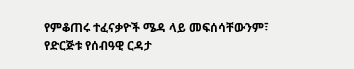የምቆጠሩ ተፈናቃዮች ሜዳ ላይ መፍሰሳቸውንም፣ የድርጅቱ የሰብዓዊ ርዳታ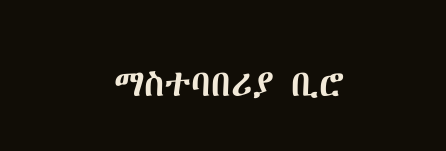ማስተባበሪያ ቢሮ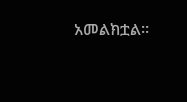አመልክቷል።